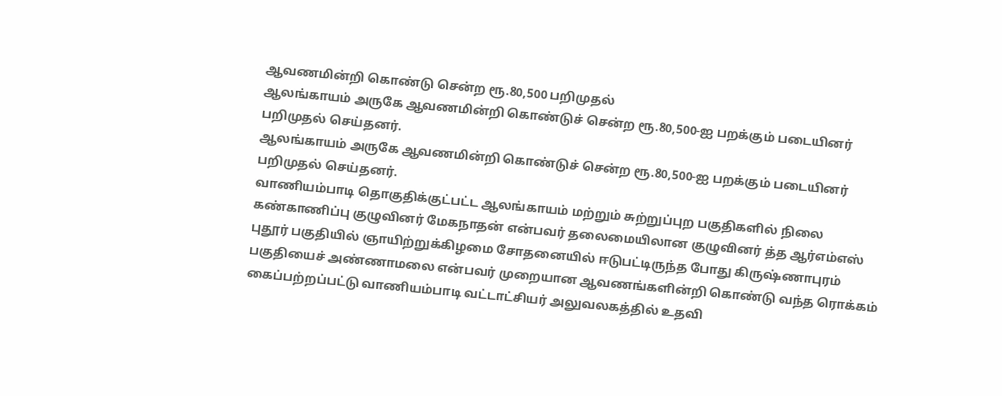ஆவணமின்றி கொண்டு சென்ற ரூ.80,500 பறிமுதல்
ஆலங்காயம் அருகே ஆவணமின்றி கொண்டுச் சென்ற ரூ.80,500-ஐ பறக்கும் படையினர் பறிமுதல் செய்தனர்.
ஆலங்காயம் அருகே ஆவணமின்றி கொண்டுச் சென்ற ரூ.80,500-ஐ பறக்கும் படையினர் பறிமுதல் செய்தனர்.
வாணியம்பாடி தொகுதிக்குட்பட்ட ஆலங்காயம் மற்றும் சுற்றுப்புற பகுதிகளில் நிலை கண்காணிப்பு குழுவினர் மேகநாதன் என்பவர் தலைமையிலான குழுவினர் த்த ஆர்எம்எஸ் புதூர் பகுதியில் ஞாயிற்றுக்கிழமை சோதனையில் ஈடுபட்டிருந்த போது கிருஷ்ணாபுரம் பகுதியைச் அண்ணாமலை என்பவர் முறையான ஆவணங்களின்றி கொண்டு வந்த ரொக்கம் கைப்பற்றப்பட்டு வாணியம்பாடி வட்டாட்சியர் அலுவலகத்தில் உதவி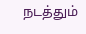நடத்தும்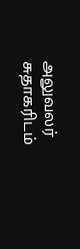அலுவலர் சுதாகரிடம்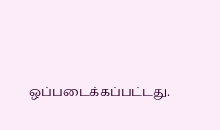ஒப்படைக்கப்பட்டது.